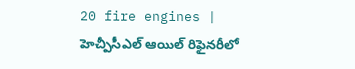20 fire engines | హెచ్పీసీఎల్ ఆయిల్ రిఫైనరీలో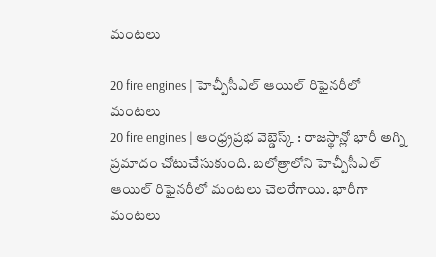మంటలు

20 fire engines | హెచ్పీసీఎల్ ఆయిల్ రిఫైనరీలో మంటలు
20 fire engines | ఆంధ్ర్రప్రభ వెబ్డెస్క్ : రాజస్థాన్లో భారీ అగ్ని ప్రమాదం చోటుచేసుకుంది. బలోత్రాలోని హెచ్పీసీఎల్ ఆయిల్ రిఫైనరీలో మంటలు చెలరేగాయి. భారీగా మంటలు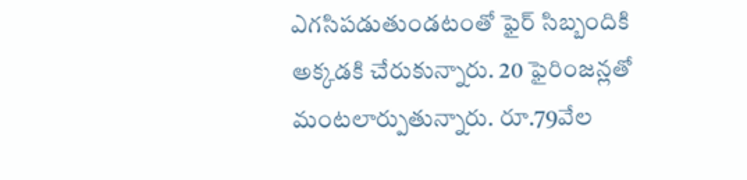ఎగసిపడుతుండటంతో ఫైర్ సిబ్బందికి అక్కడకి చేరుకున్నారు. 20 ఫైరింజన్లతో మంటలార్పుతున్నారు. రూ.79వేల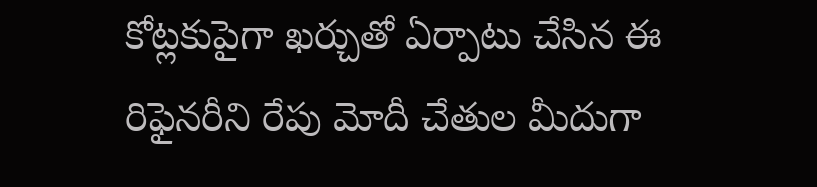కోట్లకుపైగా ఖర్చుతో ఏర్పాటు చేసిన ఈ రిఫైనరీని రేపు మోదీ చేతుల మీదుగా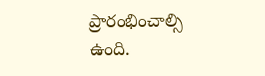ప్రారంభించాల్సి ఉంది.